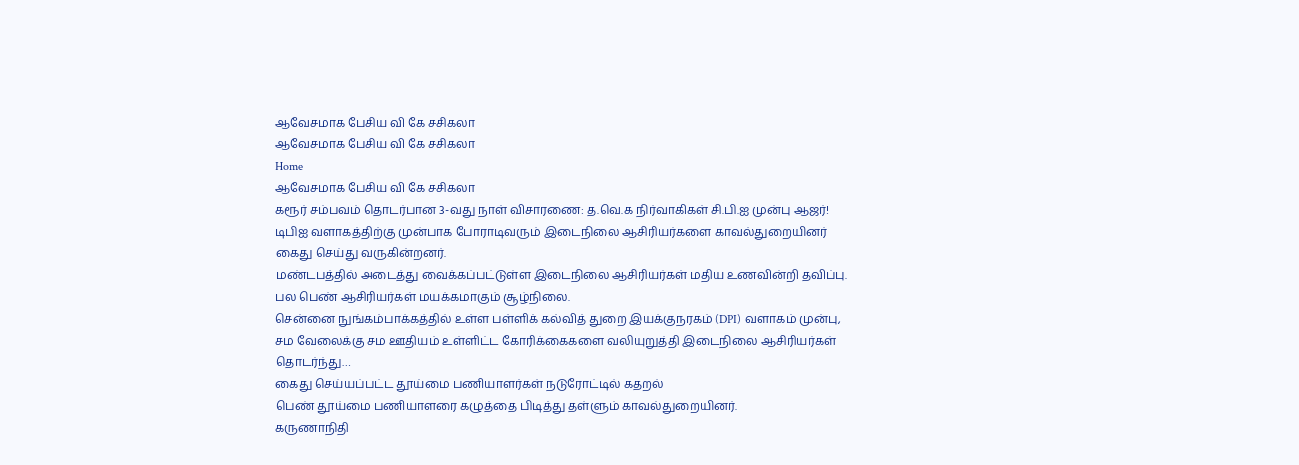ஆவேசமாக பேசிய வி கே சசிகலா
ஆவேசமாக பேசிய வி கே சசிகலா
Home
ஆவேசமாக பேசிய வி கே சசிகலா
கரூர் சம்பவம் தொடர்பான 3-வது நாள் விசாரணை: த.வெ.க நிர்வாகிகள் சி.பி.ஐ முன்பு ஆஜர்!
டிபிஐ வளாகத்திற்கு முன்பாக போராடிவரும் இடைநிலை ஆசிரியர்களை காவல்துறையினர் கைது செய்து வருகின்றனர்.
மண்டபத்தில் அடைத்து வைக்கப்பட்டுள்ள இடைநிலை ஆசிரியர்கள் மதிய உணவின்றி தவிப்பு. பல பெண் ஆசிரியர்கள் மயக்கமாகும் சூழ்நிலை.
சென்னை நுங்கம்பாக்கத்தில் உள்ள பள்ளிக் கல்வித் துறை இயக்குநரகம் (DPI) வளாகம் முன்பு, சம வேலைக்கு சம ஊதியம் உள்ளிட்ட கோரிக்கைகளை வலியுறுத்தி இடைநிலை ஆசிரியர்கள் தொடர்ந்து…
கைது செய்யப்பட்ட தூய்மை பணியாளர்கள் நடுரோட்டில் கதறல்
பெண் தூய்மை பணியாளரை கழுத்தை பிடித்து தள்ளும் காவல்துறையினர்.
கருணாநிதி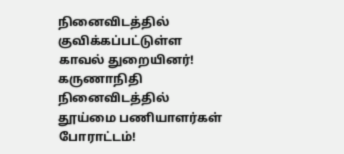நினைவிடத்தில் குவிக்கப்பட்டுள்ள காவல் துறையினர்!
கருணாநிதி நினைவிடத்தில் தூய்மை பணியாளர்கள் போராட்டம்!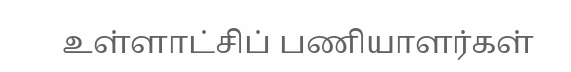உள்ளாட்சிப் பணியாளர்கள்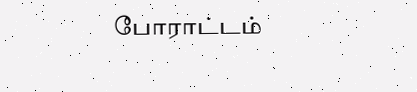போராட்டம்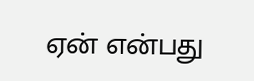ஏன் என்பது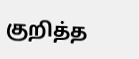குறித்த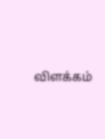விளக்கம்